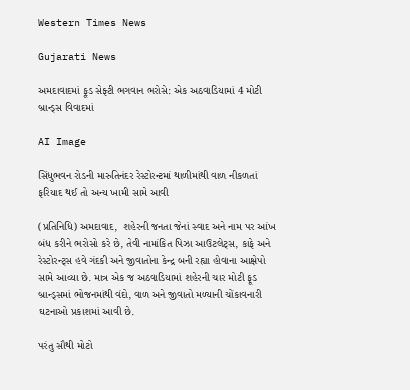Western Times News

Gujarati News

અમદાવાદમાં ફૂડ સેફ્ટી ભગવાન ભરોસે: એક અઠવાડિયામાં 4 મોટી બ્રાન્ડ્સ વિવાદમાં

AI Image

સિંધુભવન રોડની મારુતિનંદર રેસ્ટોરન્ટમાં થાળીમાંથી વાળ નીકળતાં ફરિયાદ થઈ તો અન્ય ખામી સામે આવી

(પ્રતિનિધિ) અમદાવાદ,  શહેરની જનતા જેનાં સ્વાદ અને નામ પર આંખ બંધ કરીને ભરોસો કરે છે, તેવી નામાંકિત પિઝા આઉટલેટ્સ, કાફે અને રેસ્ટોરન્ટ્સ હવે ગંદકી અને જીવાતોના કેન્દ્ર બની રહ્યા હોવાના આક્ષેપો સામે આવ્યા છે. માત્ર એક જ અઠવાડિયામાં શહેરની ચાર મોટી ફૂડ બ્રાન્ડ્સમાં ભોજનમાંથી વંદો, વાળ અને જીવાતો મળ્યાની ચોંકાવનારી ઘટનાઓ પ્રકાશમાં આવી છે.

પરંતુ સૌથી મોટો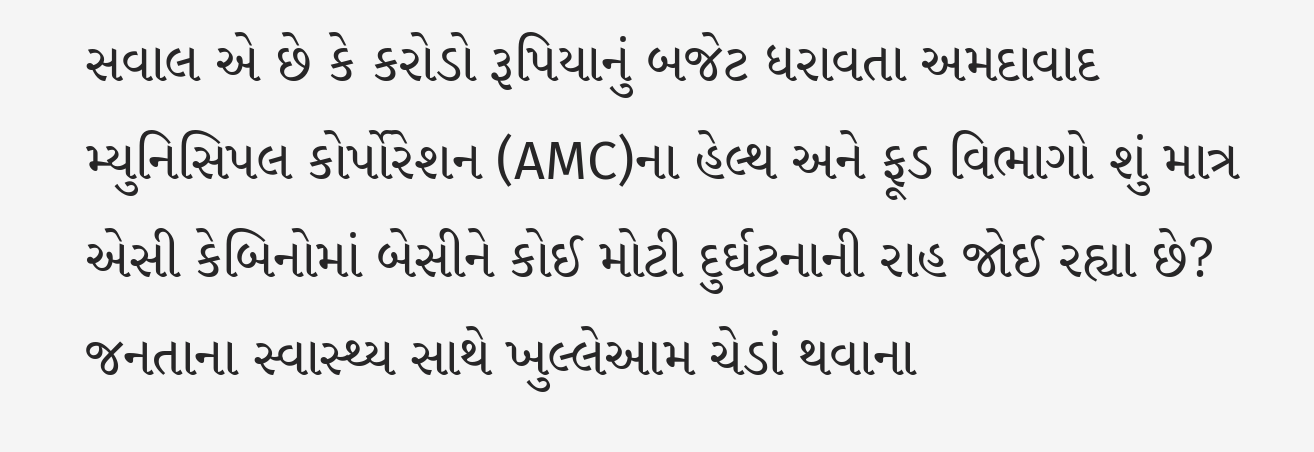સવાલ એ છે કે કરોડો રૂપિયાનું બજેટ ધરાવતા અમદાવાદ મ્યુનિસિપલ કોર્પોરેશન (AMC)ના હેલ્થ અને ફૂડ વિભાગો શું માત્ર એસી કેબિનોમાં બેસીને કોઈ મોટી દુર્ઘટનાની રાહ જોઈ રહ્યા છે? જનતાના સ્વાસ્થ્ય સાથે ખુલ્લેઆમ ચેડાં થવાના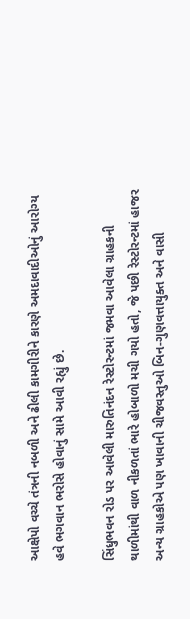આક્ષેપો વચ્ચે તંત્રની નબળી અને ઢીલી કામગીરીને કારણે અમદાવાદીઓનું આરોગ્ય હવે ભગવાન ભરોસે હોવાનું સામે આવી રહ્યું છે.

સિંધુભવન રોડ પર આવેલી મારુતિનંદન રેસ્ટોરન્ટમાં જમવા આવેલા ગ્રાહકની થાળીમાંથી વાળ નીકળતાં ભારે હોબાળો મચી ગયો હતો, જે પછી રેસ્ટોરન્ટમાં હાજર અન્ય ગ્રાહકોએ પણ ખાવાની ચીજવસ્તુઓ બિન-ગુણવત્તાયુક્ત અને વાસી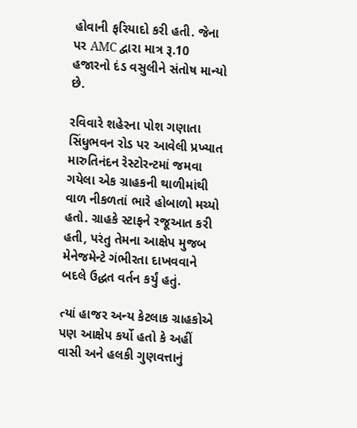હોવાની ફરિયાદો કરી હતી. જેના પર AMC દ્વારા માત્ર રૂ.10 હજારનો દંડ વસુલીને સંતોષ માન્યો છે.

રવિવારે શહેરના પોશ ગણાતા સિંધુભવન રોડ પર આવેલી પ્રખ્યાત મારુતિનંદન રેસ્ટોરન્ટમાં જમવા ગયેલા એક ગ્રાહકની થાળીમાંથી વાળ નીકળતાં ભારે હોબાળો મચ્યો હતો. ગ્રાહકે સ્ટાફને રજૂઆત કરી હતી, પરંતુ તેમના આક્ષેપ મુજબ મેનેજમેન્ટે ગંભીરતા દાખવવાને બદલે ઉદ્ધત વર્તન કર્યું હતું.

ત્યાં હાજર અન્ય કેટલાક ગ્રાહકોએ પણ આક્ષેપ કર્યો હતો કે અહીં વાસી અને હલકી ગુણવત્તાનું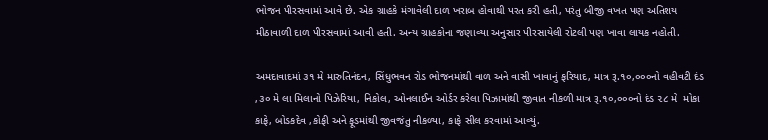ભોજન પીરસવામાં આવે છે. એક ગ્રાહકે મંગાવેલી દાળ ખરાબ હોવાથી પરત કરી હતી, પરંતુ બીજી વખત પણ અતિશય મીઠાવાળી દાળ પીરસવામાં આવી હતી. અન્ય ગ્રાહકોના જણાવ્યા અનુસાર પીરસાયેલી રોટલી પણ ખાવા લાયક નહોતી.

અમદાવાદમાં ૩૧ મે મારુતિનંદન, સિંધુભવન રોડ ભોજનમાંથી વાળ અને વાસી ખાવાનું ફરિયાદ, માત્ર રૂ.૧૦,૦૦૦નો વહીવટી દંડ ,૩૦ મે લા મિલાનો પિઝેરિયા, નિકોલ, ઓનલાઈન ઓર્ડર કરેલા પિઝામાંથી જીવાત નીકળી માત્ર રૂ.૧૦,૦૦૦નો દંડ ૨૮ મે  મોકા કાફે, બોડકદેવ ,કોફી અને ફૂડમાંથી જીવજંતુ નીકળ્યા, કાફે સીલ કરવામાં આવ્યું.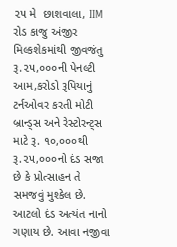૨૫ મે  છાશવાલા, IIM રોડ કાજુ અંજીર મિલ્કશેકમાંથી જીવજંતુ રૂ.૨૫,૦૦૦ની પેનલ્ટી   આમ,કરોડો રૂપિયાનું ટર્નઓવર કરતી મોટી બ્રાન્ડ્સ અને રેસ્ટોરન્ટ્સ માટે રૂ. ૧૦,૦૦૦થી રૂ.૨૫,૦૦૦નો દંડ સજા છે કે પ્રોત્સાહન તે સમજવું મુશ્કેલ છે. આટલો દંડ અત્યંત નાનો ગણાય છે. આવા નજીવા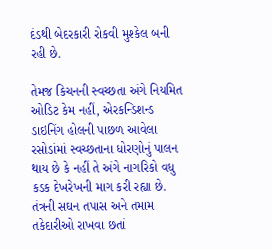દંડથી બેદરકારી રોકવી મુશ્કેલ બની રહી છે.

તેમજ કિચનની સ્વચ્છતા અંગે નિયમિત ઓડિટ કેમ નહીં, એરકન્ડિશન્ડ ડાઇનિંગ હોલની પાછળ આવેલા રસોડાંમાં સ્વચ્છતાના ધોરણોનું પાલન થાય છે કે નહીં તે અંગે નાગરિકો વધુ કડક દેખરેખની માગ કરી રહ્યા છે. તંત્રની સઘન તપાસ અને તમામ તકેદારીઓ રાખવા છતાં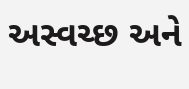અસ્વચ્છ અને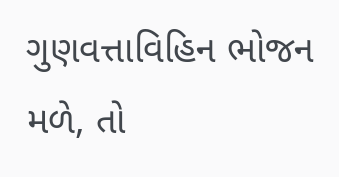ગુણવત્તાવિહિન ભોજન મળે, તો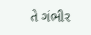તે ગંભીર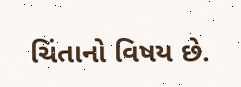ચિંતાનો વિષય છે.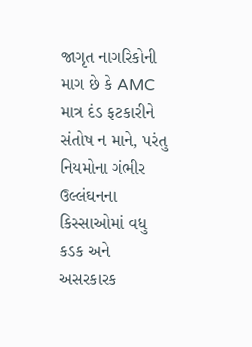જાગૃત નાગરિકોની માગ છે કે AMC માત્ર દંડ ફટકારીને સંતોષ ન માને, પરંતુ નિયમોના ગંભીર ઉલ્લંઘનના કિસ્સાઓમાં વધુ કડક અને અસરકારક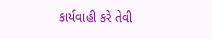કાર્યવાહી કરે તેવી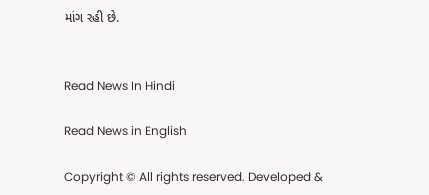માંગ રહી છે.


Read News In Hindi

Read News in English

Copyright © All rights reserved. Developed &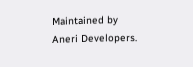Maintained by Aneri Developers.